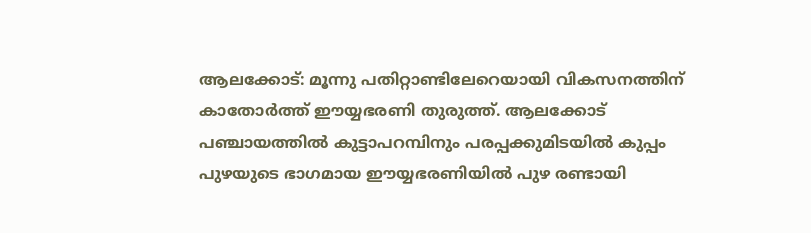ആലക്കോട്: മൂന്നു പതിറ്റാണ്ടിലേറെയായി വികസനത്തിന് കാതോർത്ത് ഈയ്യഭരണി തുരുത്ത്. ആലക്കോട് പഞ്ചായത്തിൽ കുട്ടാപറമ്പിനും പരപ്പക്കുമിടയിൽ കുപ്പം പുഴയുടെ ഭാഗമായ ഈയ്യഭരണിയിൽ പുഴ രണ്ടായി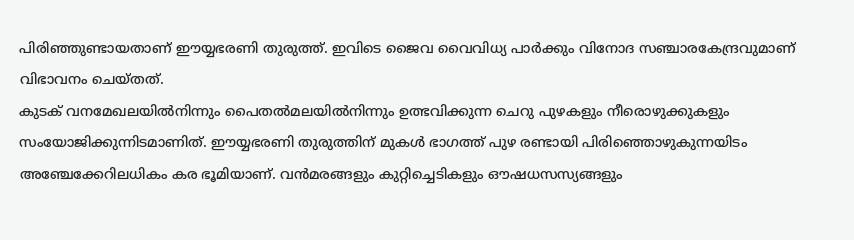പിരിഞ്ഞുണ്ടായതാണ് ഈയ്യഭരണി തുരുത്ത്. ഇവിടെ ജൈവ വൈവിധ്യ പാർക്കും വിനോദ സഞ്ചാരകേന്ദ്രവുമാണ് വിഭാവനം ചെയ്തത്.
കുടക് വനമേഖലയിൽനിന്നും പൈതൽമലയിൽനിന്നും ഉത്ഭവിക്കുന്ന ചെറു പുഴകളും നീരൊഴുക്കുകളും സംയോജിക്കുന്നിടമാണിത്. ഈയ്യഭരണി തുരുത്തിന് മുകൾ ഭാഗത്ത് പുഴ രണ്ടായി പിരിഞ്ഞൊഴുകുന്നയിടം അഞ്ചേക്കേറിലധികം കര ഭൂമിയാണ്. വൻമരങ്ങളും കുറ്റിച്ചെടികളും ഔഷധസസ്യങ്ങളും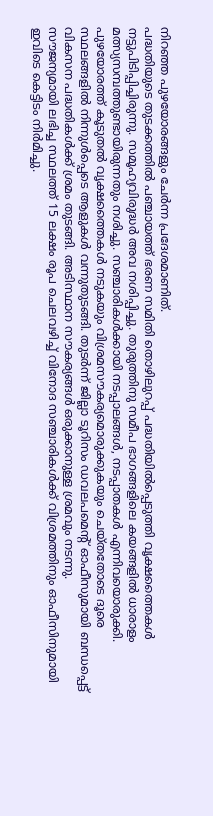നിറഞ്ഞ പുഴയോരങ്ങളും ചേർന്ന പ്രദേശമാണിത്.
പദ്ധതിയുടെ തുടക്കത്തിൽ പഞ്ചായത്ത് ഭരണ സമിതി തൊഴിലുറപ്പ് പദ്ധതിയിൽപ്പെടുത്തി വൃക്ഷത്തൈകൾ നട്ടുപിടിപ്പിച്ചിരുന്നു. സമൂഹ്യവിരുദ്ധർ അവ നശിപ്പിച്ചു. തുരുത്തിനു സമീപ ഭാഗങ്ങളിലെ കയങ്ങളിൽ ധാരാളം മത്സ്യസമ്പത്തുണ്ടായിരുന്നതും നശിച്ചു. സഞ്ചാരികൾക്കായി നടപ്പാലങ്ങൾ, നടപ്പാതകൾ എന്നിവയൊരുക്കി.
പുഴയോരത്ത് കൂടുതൽ വൃക്ഷത്തൈകൾ നടുകയും വിശ്രമസൗകര്യമൊരുക്കുകയും ചെയ്തതോടെ ദൂരെ സ്ഥലങ്ങളിൽ നിന്നുൾപ്പെടെ ആളുകൾ വന്നുതുടങ്ങി. തുടർന്ന് ജില്ലാ ടൂറിസം ഡവലപമെന്റ് ഓഫീസുമായി ബന്ധപ്പെട്ട് വികസന പദ്ധതികൾക്ക് ശ്രമം തുടങ്ങി. അടിസ്ഥാന സൗകര്യങ്ങൾ ഒരുക്കാനുള്ള ശ്രമവും നടന്നു.
സൗജന്യമായി ലഭിച്ച സ്ഥലത്ത് 15 ലക്ഷം രൂപ ചെലവഴിച്ച് വിനോദ സഞ്ചാരികൾക്ക് വിശ്രമത്തിനും ഓഫീസിനുമായി ഇവിടെ കെട്ടിടം നിർമിച്ചു.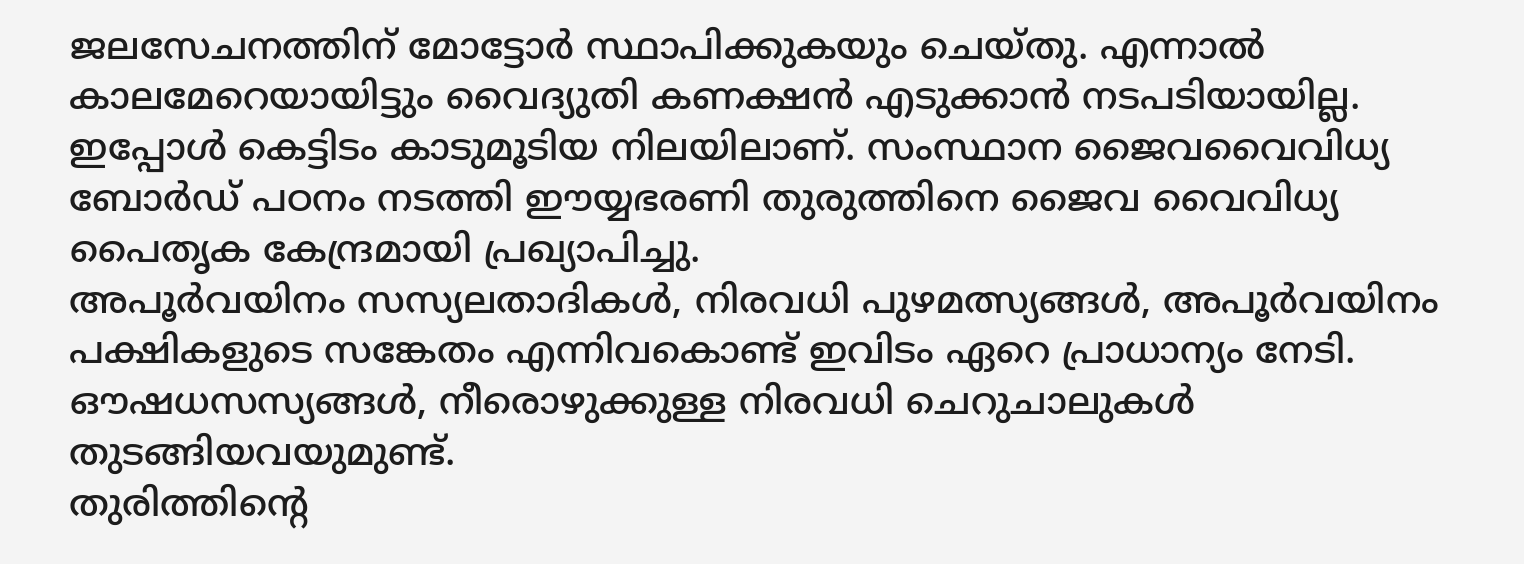ജലസേചനത്തിന് മോട്ടോർ സ്ഥാപിക്കുകയും ചെയ്തു. എന്നാൽ കാലമേറെയായിട്ടും വൈദ്യുതി കണക്ഷൻ എടുക്കാൻ നടപടിയായില്ല.
ഇപ്പോൾ കെട്ടിടം കാടുമൂടിയ നിലയിലാണ്. സംസ്ഥാന ജൈവവൈവിധ്യ ബോർഡ് പഠനം നടത്തി ഈയ്യഭരണി തുരുത്തിനെ ജൈവ വൈവിധ്യ പൈതൃക കേന്ദ്രമായി പ്രഖ്യാപിച്ചു.
അപൂർവയിനം സസ്യലതാദികൾ, നിരവധി പുഴമത്സ്യങ്ങൾ, അപൂർവയിനം പക്ഷികളുടെ സങ്കേതം എന്നിവകൊണ്ട് ഇവിടം ഏറെ പ്രാധാന്യം നേടി. ഔഷധസസ്യങ്ങൾ, നീരൊഴുക്കുള്ള നിരവധി ചെറുചാലുകൾ തുടങ്ങിയവയുമുണ്ട്.
തുരിത്തിന്റെ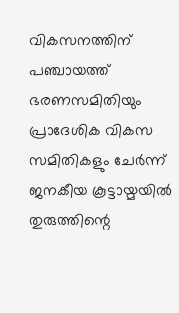വികസനത്തിന് പഞ്ചായത്ത് ഭരണസമിതിയും പ്രാദേശിക വികസ സമിതികളും ചേർന്ന് ജനകീയ കൂട്ടായ്മയിൽ തുരുത്തിന്റെ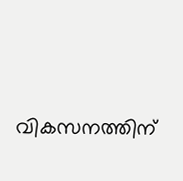വികസനത്തിന്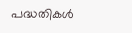പദ്ധതികൾ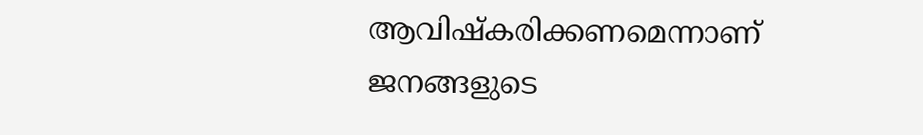ആവിഷ്കരിക്കണമെന്നാണ് ജനങ്ങളുടെ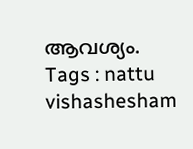ആവശ്യം.
Tags : nattu vishashesham